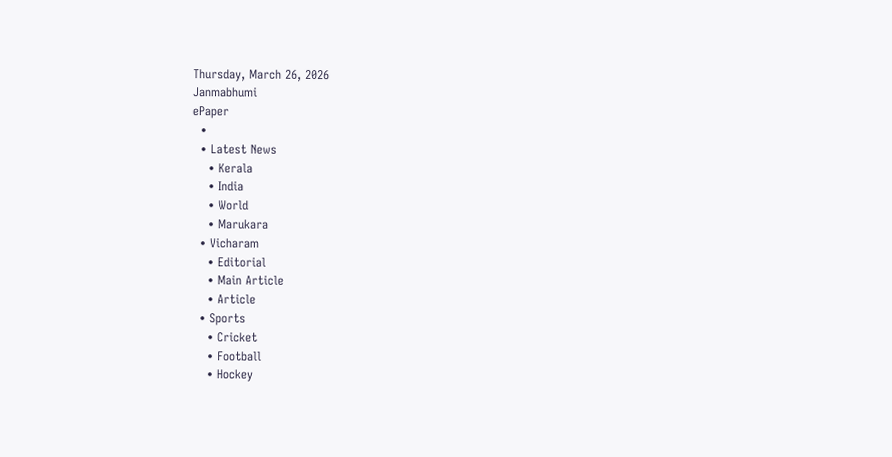Thursday, March 26, 2026
Janmabhumi
ePaper
  •
  • Latest News
    • Kerala
    • India
    • World
    • Marukara
  • Vicharam
    • Editorial
    • Main Article
    • Article
  • Sports
    • Cricket
    • Football
    • Hockey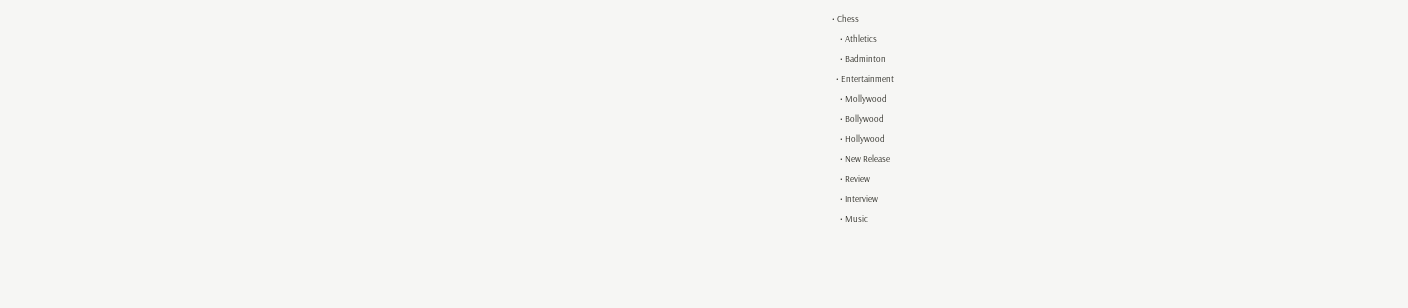• Chess
    • Athletics
    • Badminton
  • Entertainment
    • Mollywood
    • Bollywood
    • Hollywood
    • New Release
    • Review
    • Interview
    • Music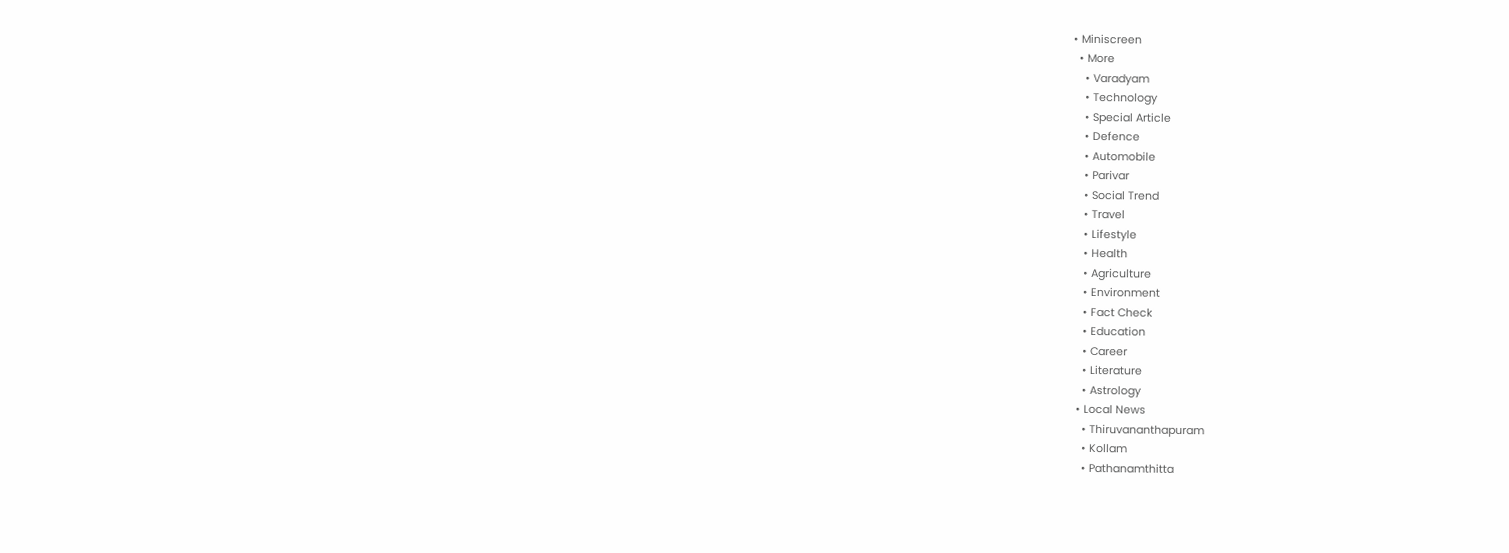• Miniscreen
  • More
    • Varadyam
    • Technology
    • Special Article
    • Defence
    • Automobile
    • Parivar
    • Social Trend
    • Travel
    • Lifestyle
    • Health
    • Agriculture
    • Environment
    • Fact Check
    • Education
    • Career
    • Literature
    • Astrology
  • Local News
    • Thiruvananthapuram
    • Kollam
    • Pathanamthitta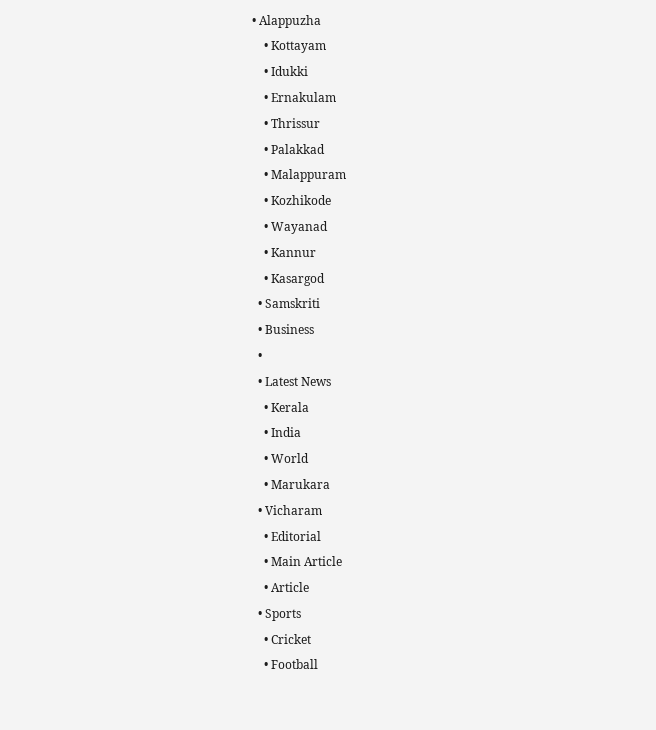• Alappuzha
    • Kottayam
    • Idukki
    • Ernakulam
    • Thrissur
    • Palakkad
    • Malappuram
    • Kozhikode
    • Wayanad
    • Kannur
    • Kasargod
  • Samskriti
  • Business
  •
  • Latest News
    • Kerala
    • India
    • World
    • Marukara
  • Vicharam
    • Editorial
    • Main Article
    • Article
  • Sports
    • Cricket
    • Football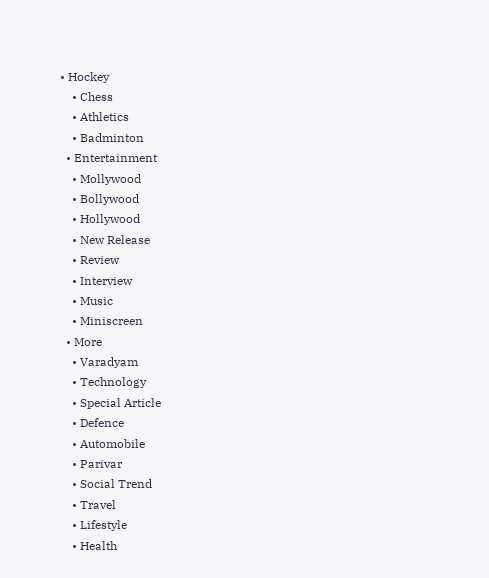• Hockey
    • Chess
    • Athletics
    • Badminton
  • Entertainment
    • Mollywood
    • Bollywood
    • Hollywood
    • New Release
    • Review
    • Interview
    • Music
    • Miniscreen
  • More
    • Varadyam
    • Technology
    • Special Article
    • Defence
    • Automobile
    • Parivar
    • Social Trend
    • Travel
    • Lifestyle
    • Health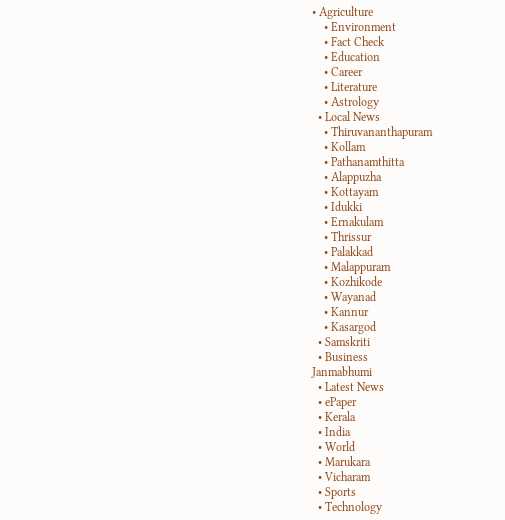• Agriculture
    • Environment
    • Fact Check
    • Education
    • Career
    • Literature
    • Astrology
  • Local News
    • Thiruvananthapuram
    • Kollam
    • Pathanamthitta
    • Alappuzha
    • Kottayam
    • Idukki
    • Ernakulam
    • Thrissur
    • Palakkad
    • Malappuram
    • Kozhikode
    • Wayanad
    • Kannur
    • Kasargod
  • Samskriti
  • Business
Janmabhumi
  • Latest News
  • ePaper
  • Kerala
  • India
  • World
  • Marukara
  • Vicharam
  • Sports
  • Technology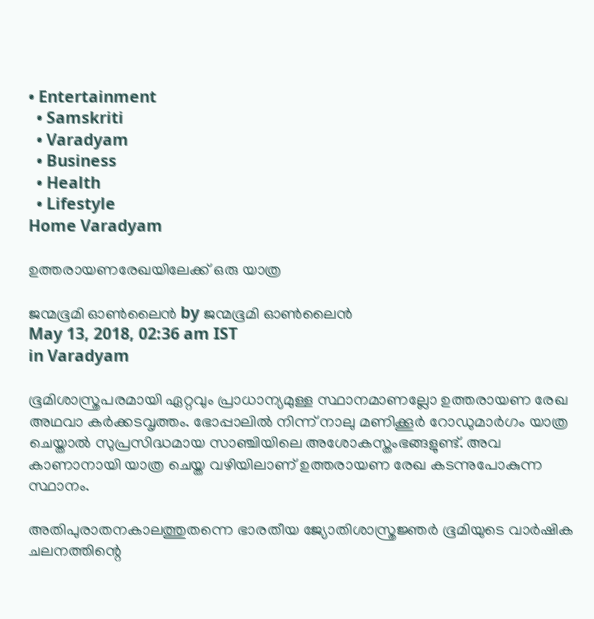• Entertainment
  • Samskriti
  • Varadyam
  • Business
  • Health
  • Lifestyle
Home Varadyam

ഉത്തരായണരേഖയിലേക്ക് ഒരു യാത്ര

ജന്മഭൂമി ഓണ്‍ലൈന്‍ by ജന്മഭൂമി ഓണ്‍ലൈന്‍
May 13, 2018, 02:36 am IST
in Varadyam

ഭൂമിശാസ്ത്രപരമായി ഏറ്റവും പ്രാധാന്യമുള്ള സ്ഥാനമാണല്ലോ ഉത്തരായണ രേഖ അഥവാ കര്‍ക്കടവൃത്തം. ഭോപ്പാലില്‍ നിന്ന് നാലു മണിക്കൂര്‍ റോഡുമാര്‍ഗം യാത്ര ചെയ്താല്‍ സുപ്രസിദ്ധമായ സാഞ്ചിയിലെ അശോകസ്തംഭങ്ങളുണ്ട്. അവ കാണാനായി യാത്ര ചെയ്ത വഴിയിലാണ് ഉത്തരായണ രേഖ കടന്നുപോകുന്ന സ്ഥാനം.

അതിപുരാതനകാലത്തുതന്നെ ഭാരതീയ ജ്യോതിശാസ്ത്രജ്ഞര്‍ ഭൂമിയുടെ വാര്‍ഷിക ചലനത്തിന്റെ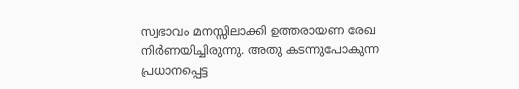സ്വഭാവം മനസ്സിലാക്കി ഉത്തരായണ രേഖ നിര്‍ണയിച്ചിരുന്നു. അതു കടന്നുപോകുന്ന പ്രധാനപ്പെട്ട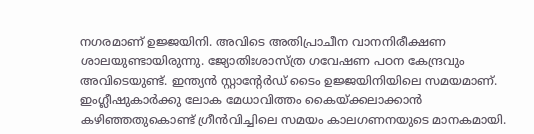നഗരമാണ് ഉജ്ജയിനി. അവിടെ അതിപ്രാചീന വാനനിരീക്ഷണ ശാലയുണ്ടായിരുന്നു. ജ്യോതിഃശാസ്ത്ര ഗവേഷണ പഠന കേന്ദ്രവും അവിടെയുണ്ട്. ഇന്ത്യന്‍ സ്റ്റാന്റേര്‍ഡ് ടൈം ഉജ്ജയിനിയിലെ സമയമാണ്. ഇംഗ്ലീഷുകാര്‍ക്കു ലോക മേധാവിത്തം കൈയ്‌ക്കലാക്കാന്‍ കഴിഞ്ഞതുകൊണ്ട് ഗ്രീന്‍വിച്ചിലെ സമയം കാലഗണനയുടെ മാനകമായി.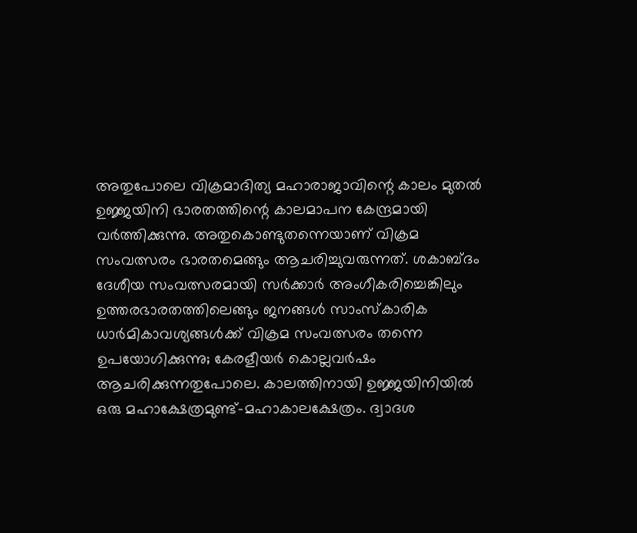അതുപോലെ വിക്രമാദിത്യ മഹാരാജാവിന്റെ കാലം മുതല്‍ ഉജ്ജയിനി ഭാരതത്തിന്റെ കാലമാപന കേന്ദ്രമായി വര്‍ത്തിക്കുന്നു. അതുകൊണ്ടുതന്നെയാണ് വിക്രമ സംവത്സരം ഭാരതമെങ്ങും ആചരിച്ചുവരുന്നത്. ശകാബ്ദം ദേശീയ സംവത്സരമായി സര്‍ക്കാര്‍ അംഗീകരിച്ചെങ്കിലും ഉത്തരഭാരതത്തിലെങ്ങും ജനങ്ങള്‍ സാംസ്‌കാരിക ധാര്‍മികാവശ്യങ്ങള്‍ക്ക് വിക്രമ സംവത്സരം തന്നെ ഉപയോഗിക്കുന്നു; കേരളീയര്‍ കൊല്ലവര്‍ഷം ആചരിക്കുന്നതുപോലെ. കാലത്തിനായി ഉജ്ജയിനിയില്‍ ഒരു മഹാക്ഷേത്രമുണ്ട്-മഹാകാലക്ഷേത്രം. ദ്വാദശ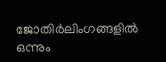ജോതിര്‍ലിംഗങ്ങളില്‍ ഒന്നും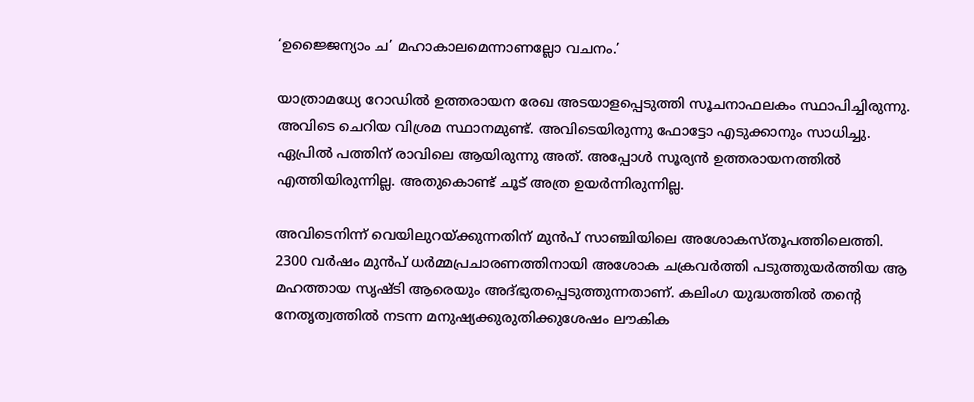‘ഉജ്ജൈന്യാം ച’ മഹാകാലമെന്നാണല്ലോ വചനം.’

യാത്രാമധ്യേ റോഡില്‍ ഉത്തരായന രേഖ അടയാളപ്പെടുത്തി സൂചനാഫലകം സ്ഥാപിച്ചിരുന്നു. അവിടെ ചെറിയ വിശ്രമ സ്ഥാനമുണ്ട്. അവിടെയിരുന്നു ഫോട്ടോ എടുക്കാനും സാധിച്ചു.  ഏപ്രില്‍ പത്തിന് രാവിലെ ആയിരുന്നു അത്. അപ്പോള്‍ സൂര്യന്‍ ഉത്തരായനത്തില്‍ എത്തിയിരുന്നില്ല. അതുകൊണ്ട് ചൂട് അത്ര ഉയര്‍ന്നിരുന്നില്ല.

അവിടെനിന്ന് വെയിലുറയ്‌ക്കുന്നതിന് മുന്‍പ് സാഞ്ചിയിലെ അശോകസ്തൂപത്തിലെത്തി. 2300 വര്‍ഷം മുന്‍പ് ധര്‍മ്മപ്രചാരണത്തിനായി അശോക ചക്രവര്‍ത്തി പടുത്തുയര്‍ത്തിയ ആ മഹത്തായ സൃഷ്ടി ആരെയും അദ്ഭുതപ്പെടുത്തുന്നതാണ്. കലിംഗ യുദ്ധത്തില്‍ തന്റെ നേതൃത്വത്തില്‍ നടന്ന മനുഷ്യക്കുരുതിക്കുശേഷം ലൗകിക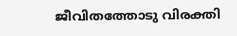ജീവിതത്തോടു വിരക്തി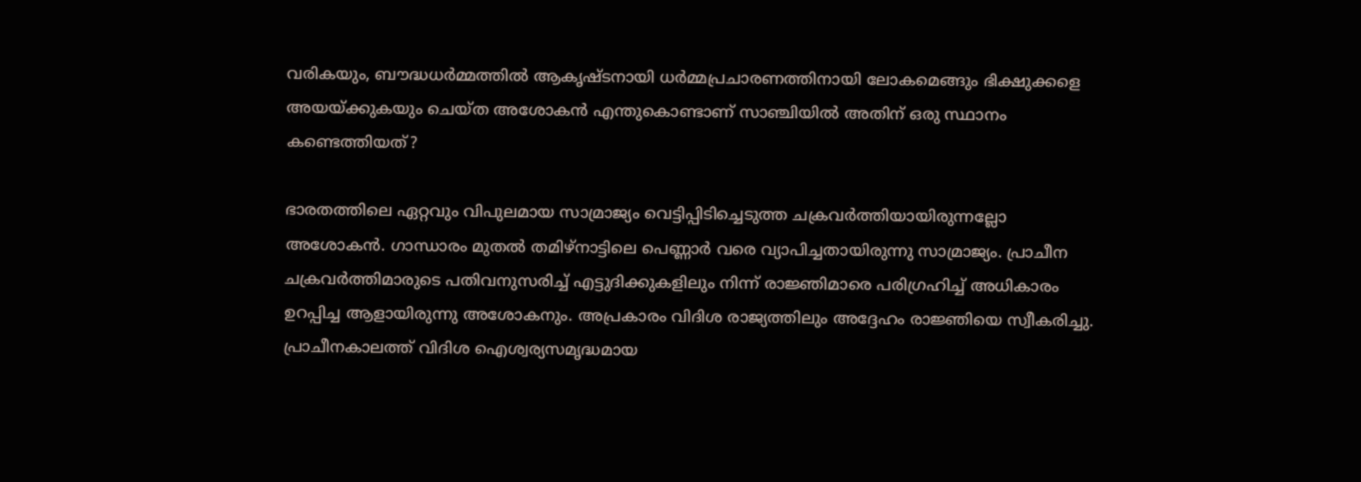വരികയും, ബൗദ്ധധര്‍മ്മത്തില്‍ ആകൃഷ്ടനായി ധര്‍മ്മപ്രചാരണത്തിനായി ലോകമെങ്ങും ഭിക്ഷുക്കളെ അയയ്‌ക്കുകയും ചെയ്ത അശോകന്‍ എന്തുകൊണ്ടാണ് സാഞ്ചിയില്‍ അതിന് ഒരു സ്ഥാനം കണ്ടെത്തിയത്?

ഭാരതത്തിലെ ഏറ്റവും വിപുലമായ സാമ്രാജ്യം വെട്ടിപ്പിടിച്ചെടുത്ത ചക്രവര്‍ത്തിയായിരുന്നല്ലോ അശോകന്‍. ഗാന്ധാരം മുതല്‍ തമിഴ്‌നാട്ടിലെ പെണ്ണാര്‍ വരെ വ്യാപിച്ചതായിരുന്നു സാമ്രാജ്യം. പ്രാചീന ചക്രവര്‍ത്തിമാരുടെ പതിവനുസരിച്ച് എട്ടുദിക്കുകളിലും നിന്ന് രാജ്ഞിമാരെ പരിഗ്രഹിച്ച് അധികാരം ഉറപ്പിച്ച ആളായിരുന്നു അശോകനും. അപ്രകാരം വിദിശ രാജ്യത്തിലും അദ്ദേഹം രാജ്ഞിയെ സ്വീകരിച്ചു. പ്രാചീനകാലത്ത് വിദിശ ഐശ്വര്യസമൃദ്ധമായ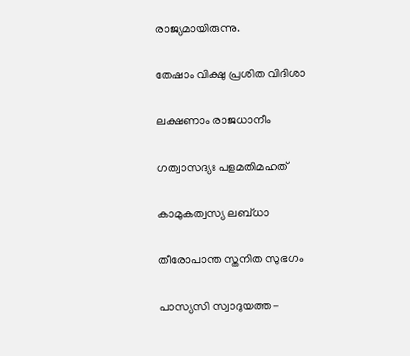രാജ്യമായിരുന്നു.

തേഷാം വിക്ഷു പ്രശിത വിദിശാ

ലക്ഷണാം രാജധാനീം

ഗത്വാസദ്യഃ പളമതിമഹത്

കാമുകത്വസ്യ ലബ്ധാ

തീരോപാന്ത സ്തനിത സുഭഗം

പാസ്യസി സ്വാദുയത്ത-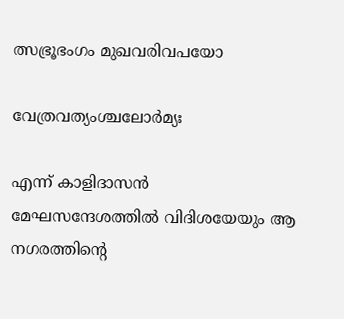ത്സഭ്രൂഭംഗം മുഖവരിവപയോ

വേത്രവത്യംശ്ചലോര്‍മ്യഃ

എന്ന് കാളിദാസന്‍ മേഘസന്ദേശത്തില്‍ വിദിശയേയും ആ നഗരത്തിന്റെ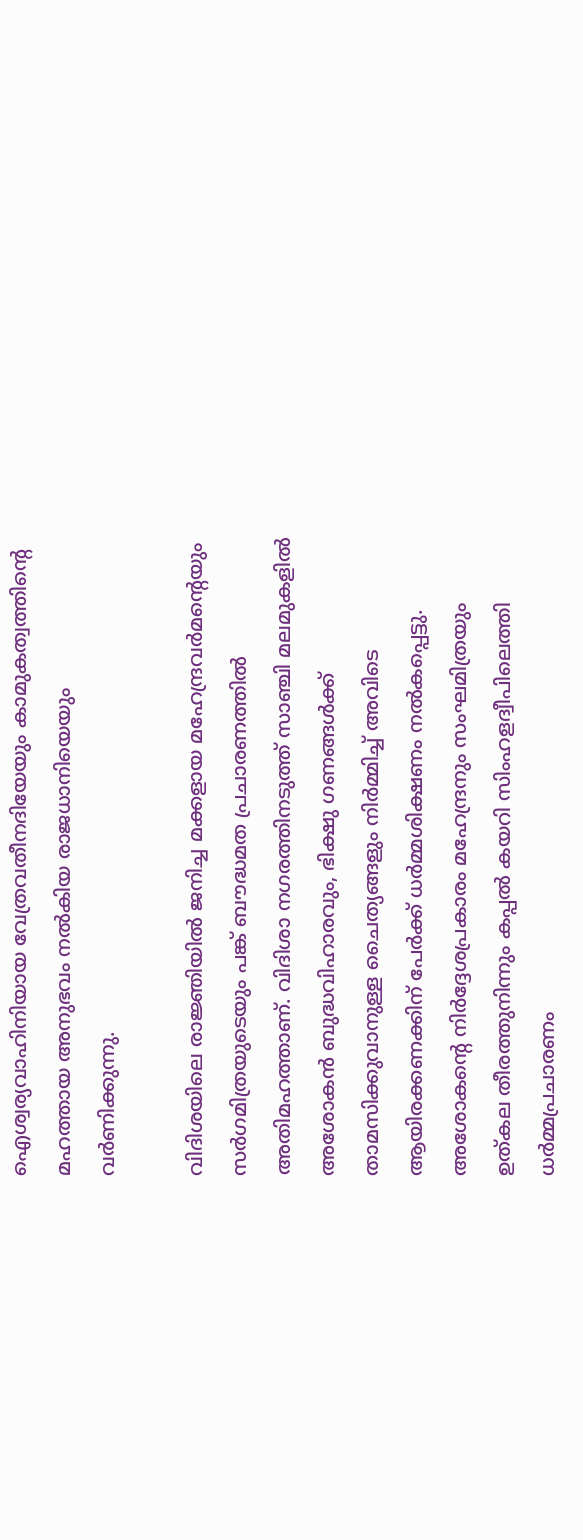ഐശ്വര്യവാഹിനിയായ വേത്രവതീനദിയേയും കാമുകത്വത്തിന്റെ മഹത്തായ അനുഭവം നല്‍കിയ രാജധാനിയെയും വര്‍ണിക്കുന്നു.

വിദിശയിലെ രാജ്ഞിയില്‍ ജനിച്ച മക്കളായ മഹേന്ദ്രവര്‍മന്റെയും സര്‍ഗമിത്രയുടെയും പങ്ക് ബൗദ്ധമത പ്രചാരണത്തില്‍ അതിമഹത്താണ്. വിദിശാ നഗരത്തിനടുത്ത് സാഞ്ചി മലമുകളില്‍ അശോകന്‍ ബുദ്ധവിഹാരവും, ഭിക്ഷു ഗണങ്ങള്‍ക്ക് താമസിക്കുവാനുള്ള ചൈത്യങ്ങളും നിര്‍മ്മിച്ച് അവിടെ ആയിരക്കണക്കിന് പേര്‍ക്ക് ധര്‍മ്മശിക്ഷണം നല്‍കപ്പെട്ടു. അശോകന്റെ നിര്‍ദ്ദേശപ്രകാരം മഹേന്ദ്രനും സംഘമിത്രയും ഉത്കല തീരത്തുനിന്നും കപ്പല്‍ കയറി സിംഹളദ്വീപിലെത്തി ധര്‍മ്മപ്രചാരണം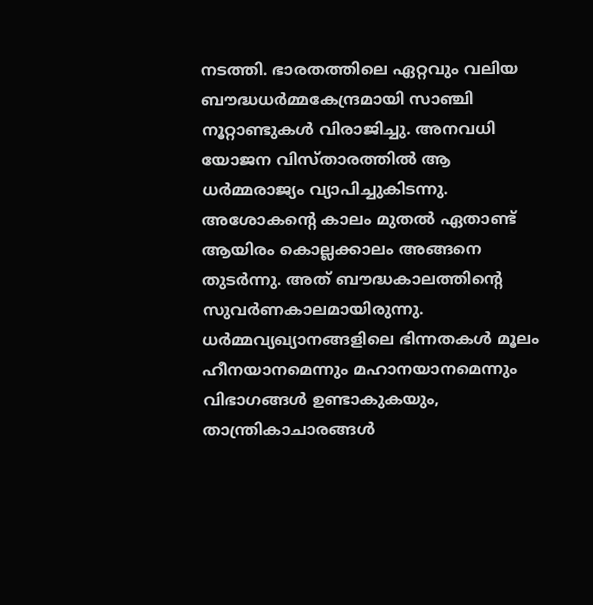നടത്തി. ഭാരതത്തിലെ ഏറ്റവും വലിയ ബൗദ്ധധര്‍മ്മകേന്ദ്രമായി സാഞ്ചി നൂറ്റാണ്ടുകള്‍ വിരാജിച്ചു. അനവധി യോജന വിസ്താരത്തില്‍ ആ ധര്‍മ്മരാജ്യം വ്യാപിച്ചുകിടന്നു. അശോകന്റെ കാലം മുതല്‍ ഏതാണ്ട് ആയിരം കൊല്ലക്കാലം അങ്ങനെ തുടര്‍ന്നു. അത് ബൗദ്ധകാലത്തിന്റെ സുവര്‍ണകാലമായിരുന്നു. ധര്‍മ്മവ്യഖ്യാനങ്ങളിലെ ഭിന്നതകള്‍ മൂലം ഹീനയാനമെന്നും മഹാനയാനമെന്നും വിഭാഗങ്ങള്‍ ഉണ്ടാകുകയും, താന്ത്രികാചാരങ്ങള്‍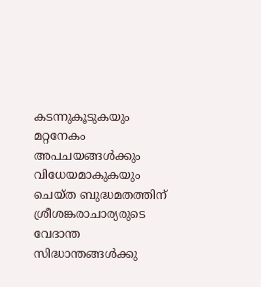കടന്നുകൂടുകയും മറ്റനേകം അപചയങ്ങള്‍ക്കും വിധേയമാകുകയും ചെയ്ത ബുദ്ധമതത്തിന് ശ്രീശങ്കരാചാര്യരുടെ വേദാന്ത സിദ്ധാന്തങ്ങള്‍ക്കു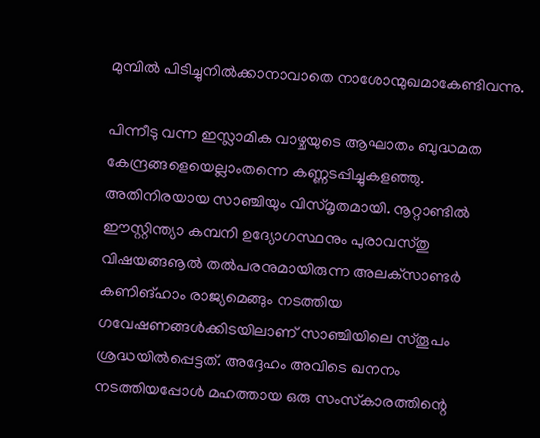മുമ്പില്‍ പിടിച്ചുനില്‍ക്കാനാവാതെ നാശോന്മുഖമാകേണ്ടിവന്നു.

പിന്നീടു വന്ന ഇസ്ലാമിക വാഴ്ചയുടെ ആഘാതം ബുദ്ധമത കേന്ദ്രങ്ങളെയെല്ലാംതന്നെ കണ്ണടപ്പിച്ചുകളഞ്ഞു. അതിനിരയായ സാഞ്ചിയും വിസ്മൃതമായി. നൂറ്റാണ്ടില്‍ ഈസ്റ്റിന്ത്യാ കമ്പനി ഉദ്യോഗസ്ഥനും പുരാവസ്തു വിഷയങ്ങൡല്‍ തല്‍പരനുമായിരുന്ന അലക്‌സാണ്ടര്‍ കണിങ്ഹാം രാജ്യമെങ്ങും നടത്തിയ ഗവേഷണങ്ങള്‍ക്കിടയിലാണ് സാഞ്ചിയിലെ സ്തൂപം ശ്രദ്ധയില്‍പ്പെട്ടത്. അദ്ദേഹം അവിടെ ഖനനം നടത്തിയപ്പോള്‍ മഹത്തായ ഒരു സംസ്‌കാരത്തിന്റെ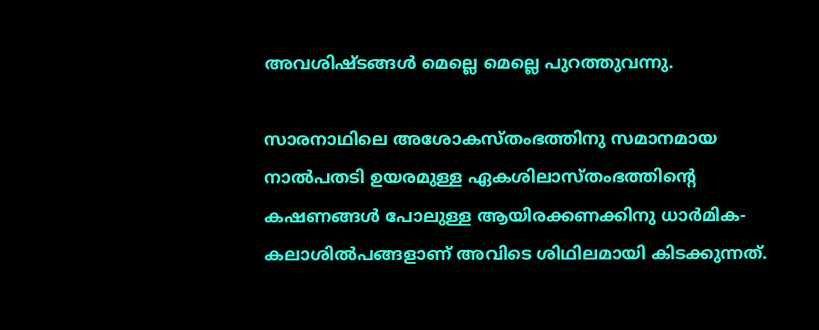അവശിഷ്ടങ്ങള്‍ മെല്ലെ മെല്ലെ പുറത്തുവന്നു.

സാരനാഥിലെ അശോകസ്തംഭത്തിനു സമാനമായ നാല്‍പതടി ഉയരമുള്ള ഏകശിലാസ്തംഭത്തിന്റെ കഷണങ്ങള്‍ പോലുള്ള ആയിരക്കണക്കിനു ധാര്‍മിക-കലാശില്‍പങ്ങളാണ് അവിടെ ശിഥിലമായി കിടക്കുന്നത്.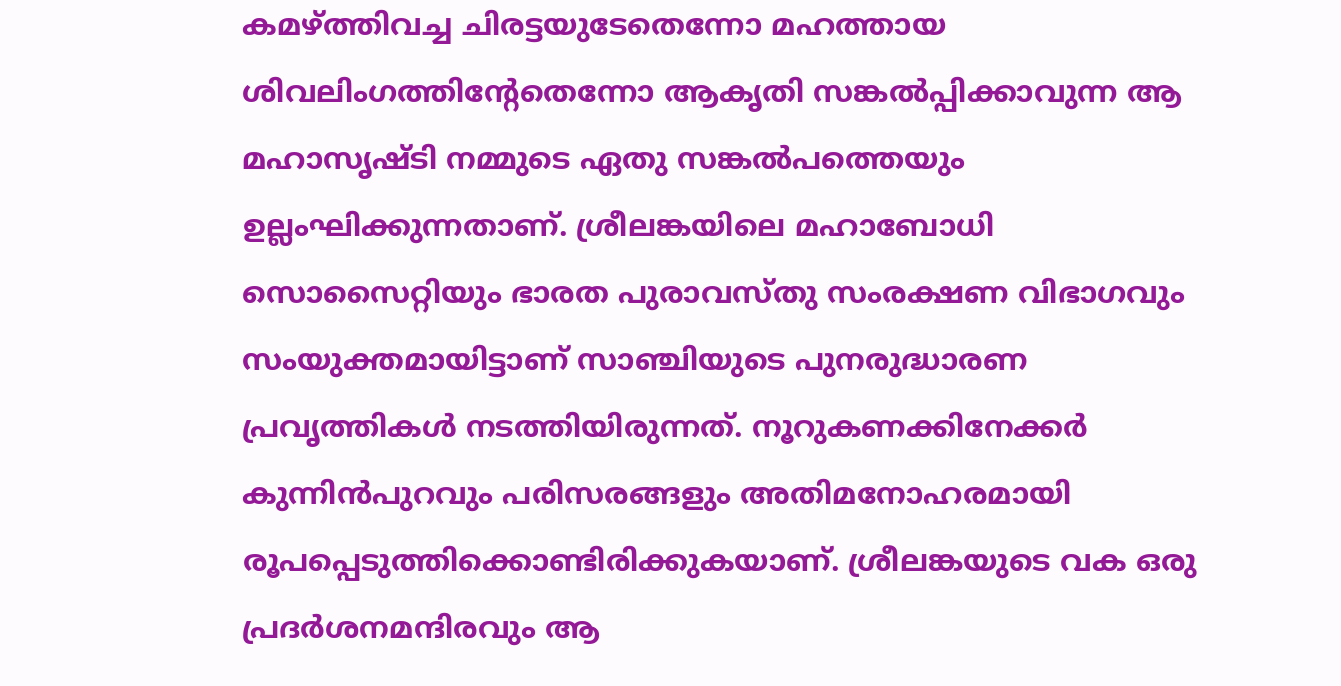കമഴ്‌ത്തിവച്ച ചിരട്ടയുടേതെന്നോ മഹത്തായ ശിവലിംഗത്തിന്റേതെന്നോ ആകൃതി സങ്കല്‍പ്പിക്കാവുന്ന ആ മഹാസൃഷ്ടി നമ്മുടെ ഏതു സങ്കല്‍പത്തെയും ഉല്ലംഘിക്കുന്നതാണ്. ശ്രീലങ്കയിലെ മഹാബോധി സൊസൈറ്റിയും ഭാരത പുരാവസ്തു സംരക്ഷണ വിഭാഗവും സംയുക്തമായിട്ടാണ് സാഞ്ചിയുടെ പുനരുദ്ധാരണ പ്രവൃത്തികള്‍ നടത്തിയിരുന്നത്. നൂറുകണക്കിനേക്കര്‍ കുന്നിന്‍പുറവും പരിസരങ്ങളും അതിമനോഹരമായി രൂപപ്പെടുത്തിക്കൊണ്ടിരിക്കുകയാണ്. ശ്രീലങ്കയുടെ വക ഒരു പ്രദര്‍ശനമന്ദിരവും ആ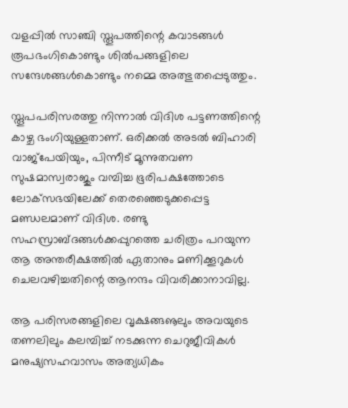വളപ്പില്‍ സാഞ്ചി സ്തൂപത്തിന്റെ കവാടങ്ങള്‍ രൂപഭംഗികൊണ്ടും ശില്‍പങ്ങളിലെ സന്ദേശങ്ങള്‍കൊണ്ടും നമ്മെ അത്ഭുതപ്പെടുത്തും.

സ്തൂപപരിസരത്തു നിന്നാല്‍ വിദിശ പട്ടണത്തിന്റെ കാഴ്ച ഭംഗിയുള്ളതാണ്. ഒരിക്കല്‍ അടല്‍ ബിഹാരി വാജ്‌പേയിയും, പിന്നീട് മൂന്നുതവണ സുഷമാസ്വരാജും വമ്പിച്ച ഭൂരിപക്ഷത്തോടെ ലോക്‌സഭയിലേക്ക് തെരഞ്ഞെടുക്കപ്പെട്ട മണ്ഡലമാണ് വിദിശ. രണ്ടു സഹസ്രാബ്ദങ്ങള്‍ക്കപ്പുറത്തെ ചരിത്രം പറയുന്ന ആ അന്തരീക്ഷത്തില്‍ ഏതാനും മണിക്കൂറുകള്‍ ചെലവഴിച്ചതിന്റെ ആനന്ദം വിവരിക്കാനാവില്ല.

ആ പരിസരങ്ങളിലെ വൃക്ഷങ്ങൡലും അവയുടെ തണലിലും കലമ്പിച്ച് നടക്കുന്ന ചെറുജീവികള്‍ മനുഷ്യസഹവാസം അത്യധികം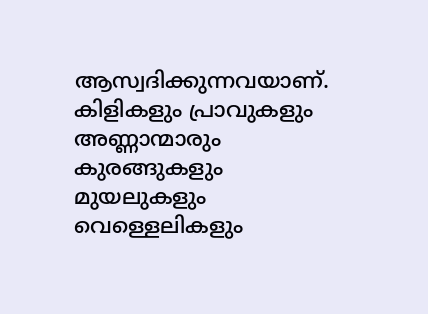ആസ്വദിക്കുന്നവയാണ്. കിളികളും പ്രാവുകളും അണ്ണാന്മാരും കുരങ്ങുകളും മുയലുകളും വെള്ളെലികളും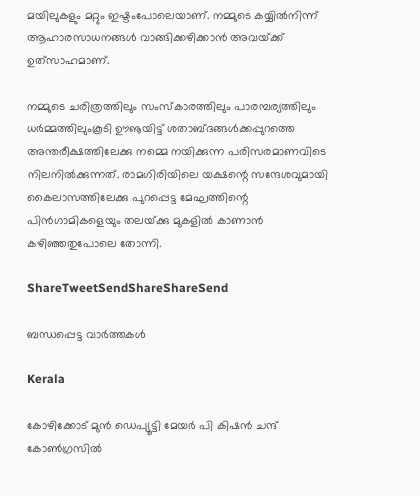മയിലുകളും മറ്റും ഇഷ്ടംപോലെയാണ്. നമ്മുടെ കയ്യില്‍നിന്ന് ആഹാരസാധനങ്ങള്‍ വാങ്ങിക്കഴിക്കാന്‍ അവയ്‌ക്ക് ഉത്‌സാഹമാണ്.

നമ്മുടെ ചരിത്രത്തിലും സംസ്‌കാരത്തിലും പാരമ്പര്യത്തിലും ധര്‍മ്മത്തിലുംകൂടി ഊൡയിട്ട് ശതാബ്ദങ്ങള്‍ക്കപ്പുറത്തെ അന്തരീക്ഷത്തിലേക്കു നമ്മെ നയിക്കുന്ന പരിസരമാണവിടെ നിലനില്‍ക്കുന്നത്. രാമഗിരിയിലെ യക്ഷന്റെ സന്ദേശവുമായി കൈലാസത്തിലേക്കു പുറപ്പെട്ട മേഘത്തിന്റെ പിന്‍ഗാമികളെയും തലയ്‌ക്കു മുകളില്‍ കാണാന്‍ കഴിഞ്ഞതുപോലെ തോന്നി.

ShareTweetSendShareShareSend

ബന്ധപ്പെട്ട വാര്‍ത്തകള്‍

Kerala

കോഴിക്കോട് മുന്‍ ഡെപ്യൂട്ടി മേയര്‍ പി കിഷന്‍ ചന്ദ് കോണ്‍ഗ്രസില്‍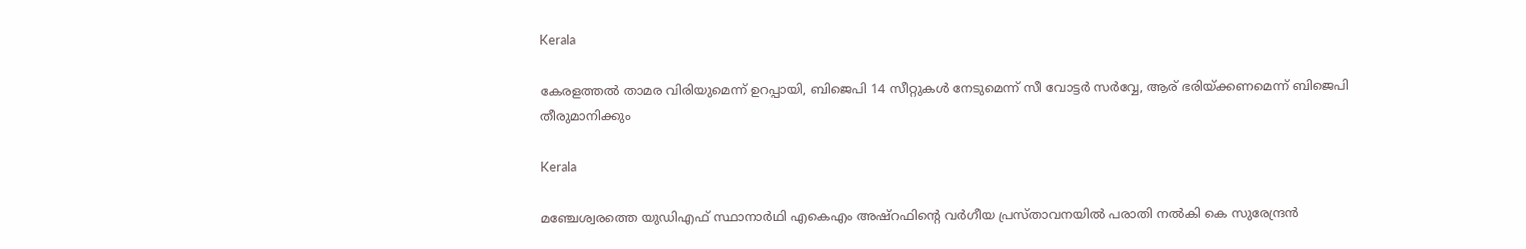Kerala

കേരളത്തല്‍ താമര വിരിയുമെന്ന് ഉറപ്പായി, ബിജെപി 14 സീറ്റുകള്‍ നേടുമെന്ന് സീ വോട്ടര്‍ സര്‍വ്വേ, ആര് ഭരിയ്‌ക്കണമെന്ന് ബിജെപി തീരുമാനിക്കും

Kerala

മഞ്ചേശ്വരത്തെ യുഡിഎഫ് സ്ഥാനാര്‍ഥി എകെഎം അഷ്റഫിന്റെ വര്‍ഗീയ പ്രസ്താവനയില്‍ പരാതി നല്‍കി കെ സുരേന്ദ്രന്‍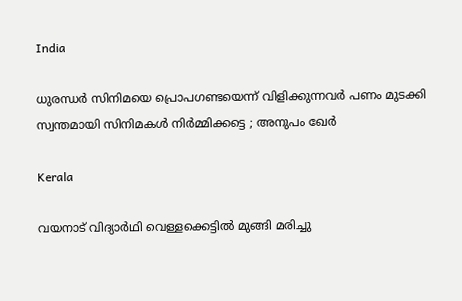India

ധുരന്ധർ സിനിമയെ പ്രൊപഗണ്ടയെന്ന് വിളിക്കുന്നവർ പണം മുടക്കി സ്വന്തമായി സിനിമകൾ നിർമ്മിക്കട്ടെ ; അനുപം ഖേർ

Kerala

വയനാട് വിദ്യാര്‍ഥി വെള്ളക്കെട്ടില്‍ മുങ്ങി മരിച്ചു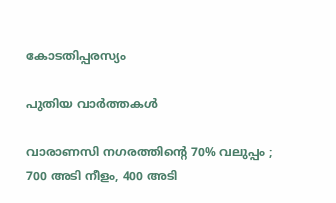കോടതിപ്പരസ്യം

പുതിയ വാര്‍ത്തകള്‍

വാരാണസി നഗരത്തിന്റെ 70% വലുപ്പം ; 700 അടി നീളം, 400 അടി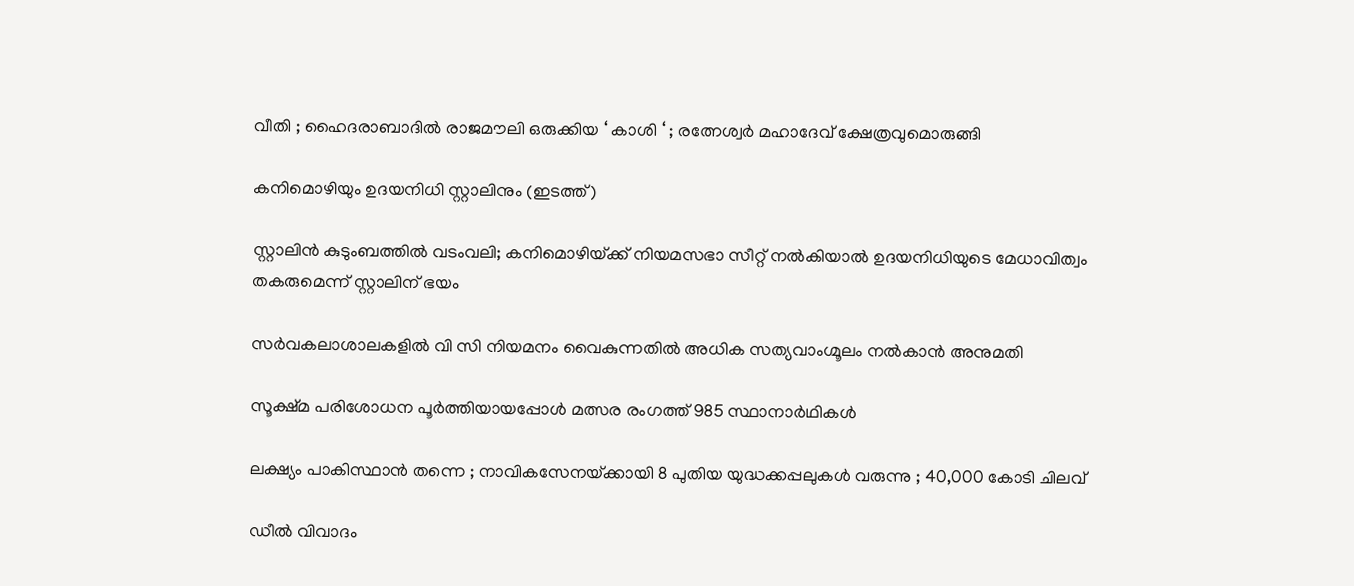വീതി ; ഹൈദരാബാദിൽ രാജമൗലി ഒരുക്കിയ ‘ കാശി ‘ ; രത്നേശ്വർ മഹാദേവ് ക്ഷേത്രവുമൊരുങ്ങി

കനിമൊഴിയും ഉദയനിധി സ്റ്റാലിനും (ഇടത്ത്)

സ്റ്റാലിന്‍ കുടുംബത്തില്‍ വടംവലി; കനിമൊഴിയ്‌ക്ക് നിയമസഭാ സീറ്റ് നല്‍കിയാല്‍ ഉദയനിധിയുടെ മേധാവിത്വം തകരുമെന്ന് സ്റ്റാലിന് ഭയം

സര്‍വകലാശാലകളില്‍ വി സി നിയമനം വൈകുന്നതില്‍ അധിക സത്യവാംഗ്മൂലം നല്‍കാന്‍ അനുമതി

സൂക്ഷ്മ പരിശോധന പൂര്‍ത്തിയായപ്പോള്‍ മത്സര രംഗത്ത് 985 സ്ഥാനാര്‍ഥികള്‍

ലക്ഷ്യം പാകിസ്ഥാൻ തന്നെ ; നാവികസേനയ്‌ക്കായി 8 പുതിയ യുദ്ധക്കപ്പലുകൾ വരുന്നു ; 40,000 കോടി ചിലവ്

ഡീൽ വിവാദം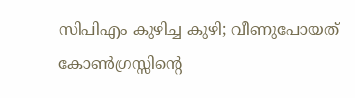സിപിഎം കുഴിച്ച കുഴി; വീണുപോയത് കോൺഗ്രസ്സിന്റെ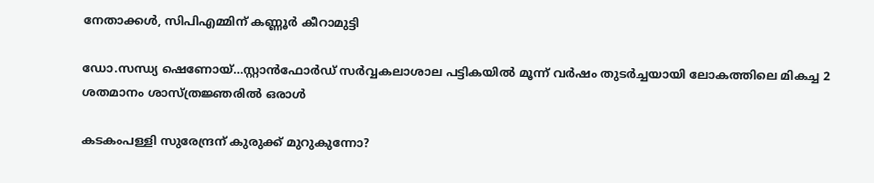നേതാക്കൾ, സിപിഎമ്മിന് കണ്ണൂർ കീറാമുട്ടി

ഡോ.സന്ധ്യ ഷെണോയ്…സ്റ്റാന്‍ഫോര്‍ഡ് സര്‍വ്വകലാശാല പട്ടികയില്‍ മൂന്ന് വര്‍ഷം തുടര്‍ച്ചയായി ലോകത്തിലെ മികച്ച 2 ശതമാനം ശാസ്ത്രജ്ഞരില്‍ ഒരാള്‍

കടകംപള്ളി സുരേന്ദ്രന് കുരുക്ക് മുറുകുന്നോ?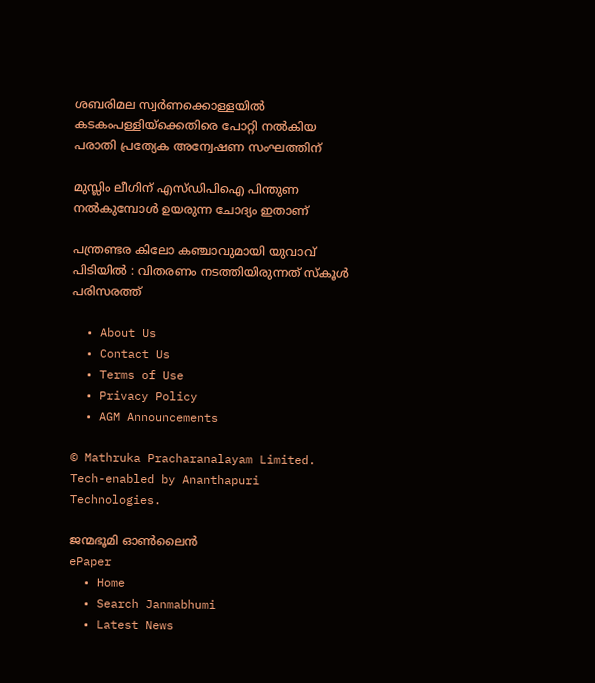ശബരിമല സ്വർണക്കൊള്ളയില്‍ കടകംപള്ളിയ്‌ക്കെതിരെ പോറ്റി നൽകിയ പരാതി പ്രത്യേക അന്വേഷണ സംഘത്തിന്

മുസ്ലിം ലീഗിന് എസ്ഡിപിഐ പിന്തുണ നൽകുമ്പോൾ ഉയരുന്ന ചോദ്യം ഇതാണ്

പന്ത്രണ്ടര കിലോ കഞ്ചാവുമായി യുവാവ് പിടിയിൽ : വിതരണം നടത്തിയിരുന്നത് സ്കൂൾ പരിസരത്ത്

  • About Us
  • Contact Us
  • Terms of Use
  • Privacy Policy
  • AGM Announcements

© Mathruka Pracharanalayam Limited.
Tech-enabled by Ananthapuri Technologies.

ജന്മഭൂമി ഓണ്‍ലൈന്‍
ePaper
  • Home
  • Search Janmabhumi
  • Latest News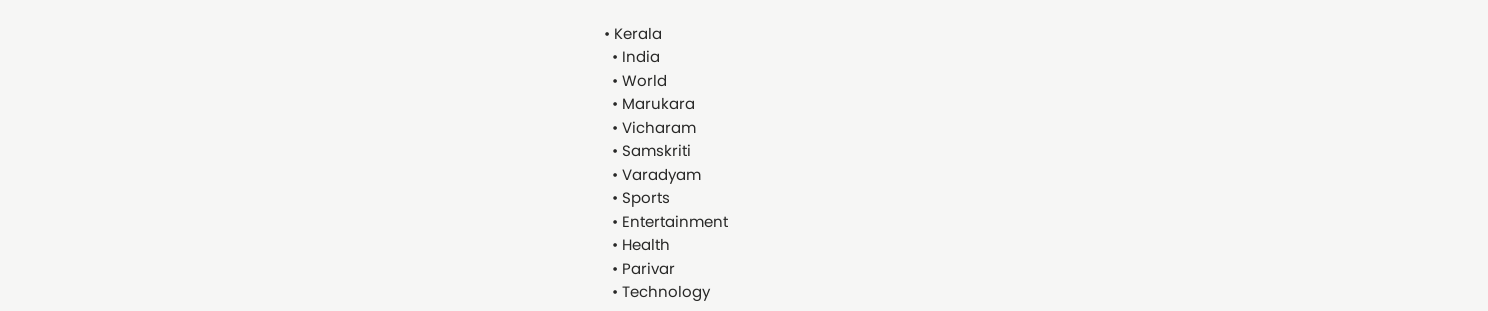• Kerala
  • India
  • World
  • Marukara
  • Vicharam
  • Samskriti
  • Varadyam
  • Sports
  • Entertainment
  • Health
  • Parivar
  • Technology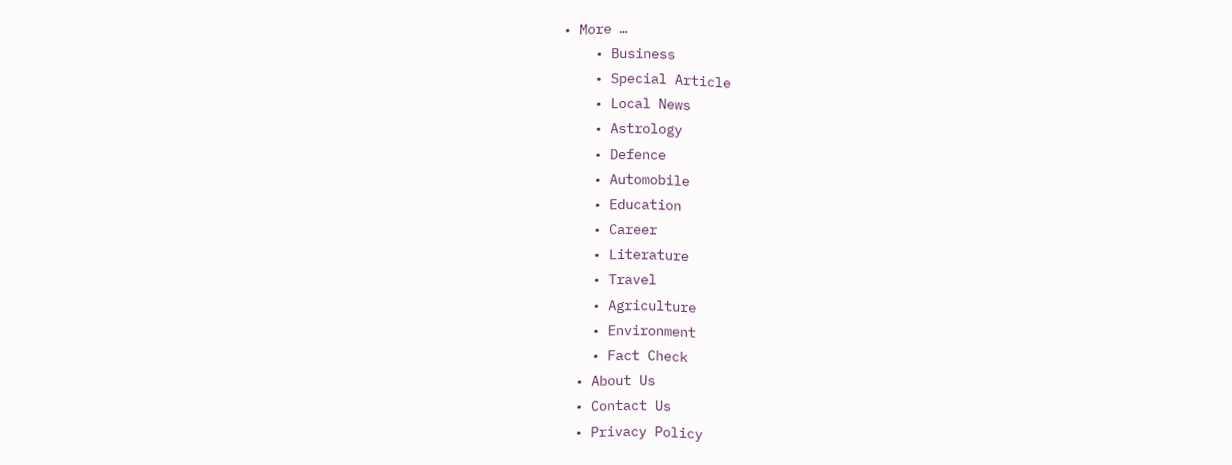• More …
    • Business
    • Special Article
    • Local News
    • Astrology
    • Defence
    • Automobile
    • Education
    • Career
    • Literature
    • Travel
    • Agriculture
    • Environment
    • Fact Check
  • About Us
  • Contact Us
  • Privacy Policy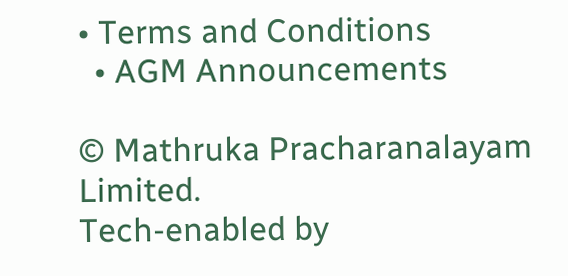• Terms and Conditions
  • AGM Announcements

© Mathruka Pracharanalayam Limited.
Tech-enabled by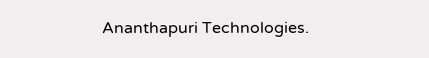Ananthapuri Technologies.